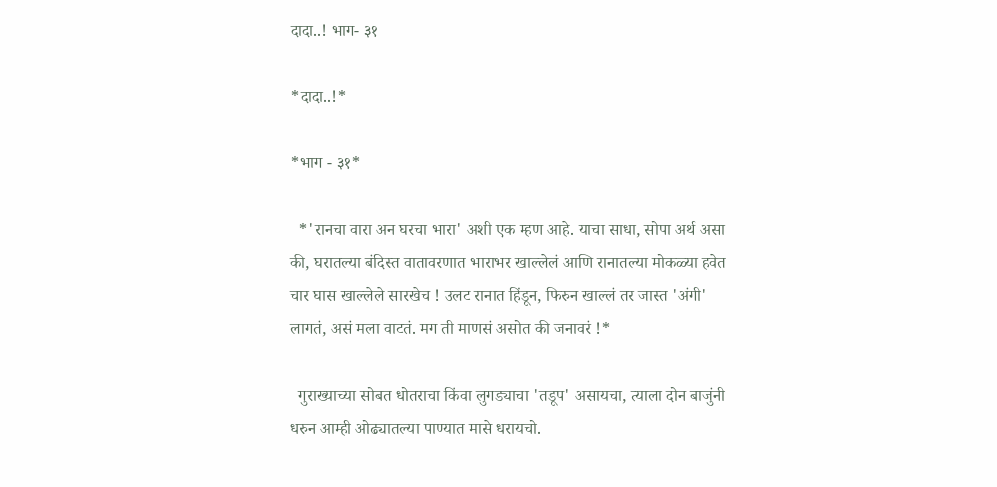दादा..! भाग- ३१

*दादा..!*

*भाग - ३१*

  *'रानचा वारा अन घरचा भारा' अशी एक म्हण आहे. याचा साधा, सोपा अर्थ असा की, घरातल्या बंदिस्त वातावरणात भाराभर खाल्लेलं आणि रानातल्या मोकळ्या हवेत चार घास खाल्लेले सारखेच ! उलट रानात हिंडून, फिरुन खाल्लं तर जास्त 'अंगी' लागतं, असं मला वाटतं. मग ती माणसं असोत की जनावरं !*

  गुराख्याच्या सोबत धोतराचा किंवा लुगड्याचा 'तडूप' असायचा, त्याला दोन बाजुंनी धरुन आम्ही ओढ्यातल्या पाण्यात मासे धरायचो.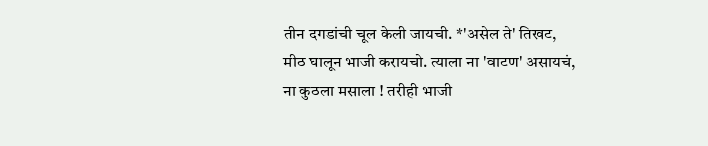तीन दगडांची चूल केली जायची. *'असेल ते' तिखट, मीठ घालून भाजी करायचो. त्याला ना 'वाटण' असायचं, ना कुठला मसाला ! तरीही भाजी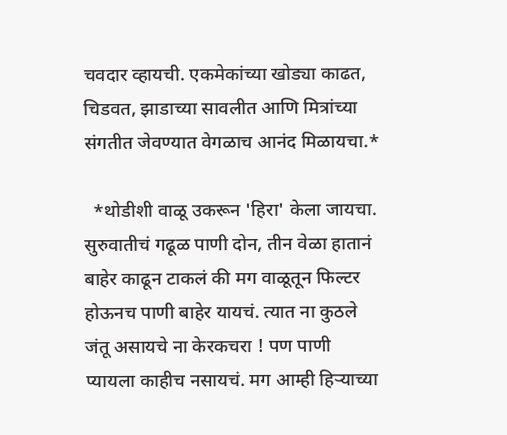चवदार व्हायची. एकमेकांच्या खोड्या काढत, चिडवत, झाडाच्या सावलीत आणि मित्रांच्या संगतीत जेवण्यात वेगळाच आनंद मिळायचा.*

  *थोडीशी वाळू उकरून 'हिरा' केला जायचा. सुरुवातीचं गढूळ पाणी दोन, तीन वेळा हातानं बाहेर काढून टाकलं की मग वाळूतून फिल्टर होऊनच पाणी बाहेर यायचं. त्यात ना कुठले जंतू असायचे ना केरकचरा ! पण पाणी प्यायला काहीच नसायचं. मग आम्ही हिऱ्याच्या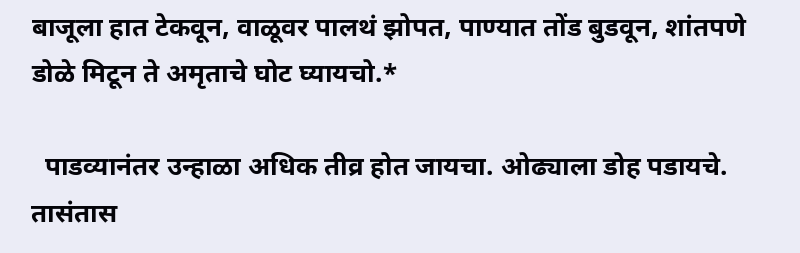बाजूला हात टेकवून, वाळूवर पालथं झोपत, पाण्यात तोंड बुडवून, शांतपणे डोळे मिटून ते अमृताचे घोट घ्यायचो.*

  पाडव्यानंतर उन्हाळा अधिक तीव्र होत जायचा. ओढ्याला डोह पडायचे. तासंतास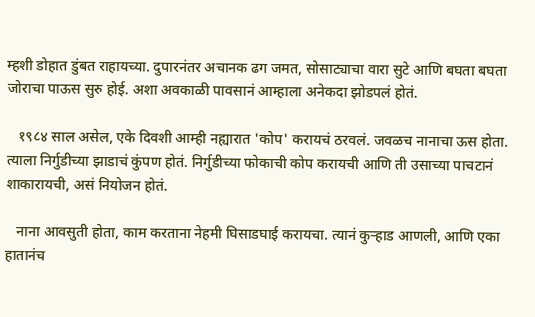म्हशी डोहात डुंबत राहायच्या. दुपारनंतर अचानक ढग जमत, सोसाट्याचा वारा सुटे आणि बघता बघता जोराचा पाऊस सुरु होई. अशा अवकाळी पावसानं आम्हाला अनेकदा झोडपलं होतं.

   १९८४ साल असेल, एके दिवशी आम्ही नह्यारात 'कोप' करायचं ठरवलं. जवळच नानाचा ऊस होता. त्याला निर्गुडीच्या झाडाचं कुंपण होतं. निर्गुडीच्या फोकाची कोप करायची आणि ती उसाच्या पाचटानं शाकारायची, असं नियोजन होतं.

   नाना आवसुती होता, काम करताना नेहमी घिसाडघाई करायचा. त्यानं कुऱ्हाड आणली, आणि एका हातानंच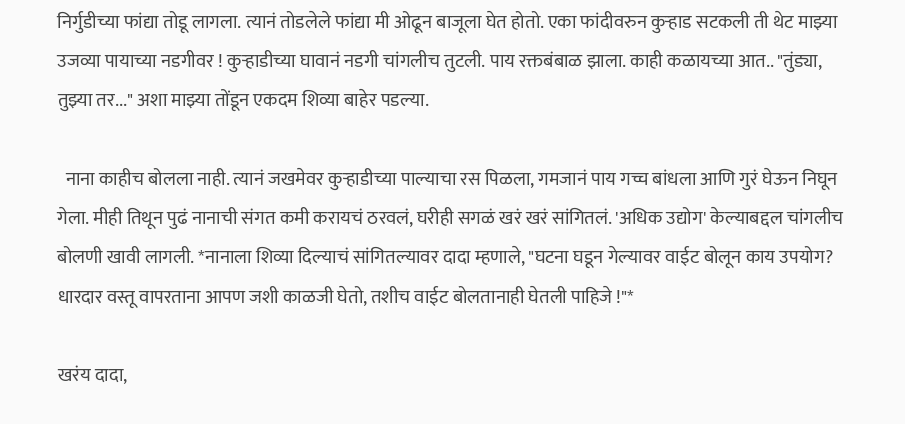निर्गुडीच्या फांद्या तोडू लागला. त्यानं तोडलेले फांद्या मी ओढून बाजूला घेत होतो. एका फांदीवरुन कुऱ्हाड सटकली ती थेट माझ्या उजव्या पायाच्या नडगीवर ! कुऱ्हाडीच्या घावानं नडगी चांगलीच तुटली. पाय रक्तबंबाळ झाला. काही कळायच्या आत.. "तुंड्या, तुझ्या तर..." अशा माझ्या तोंडून एकदम शिव्या बाहेर पडल्या.

  नाना काहीच बोलला नाही. त्यानं जखमेवर कुऱ्हाडीच्या पाल्याचा रस पिळला, गमजानं पाय गच्च बांधला आणि गुरं घेऊन निघून गेला. मीही तिथून पुढं नानाची संगत कमी करायचं ठरवलं, घरीही सगळं खरं खरं सांगितलं. 'अधिक उद्योग' केल्याबद्दल चांगलीच बोलणी खावी लागली. *नानाला शिव्या दिल्याचं सांगितल्यावर दादा म्हणाले, "घटना घडून गेल्यावर वाईट बोलून काय उपयोग? धारदार वस्तू वापरताना आपण जशी काळजी घेतो, तशीच वाईट बोलतानाही घेतली पाहिजे !"*

खरंय दादा,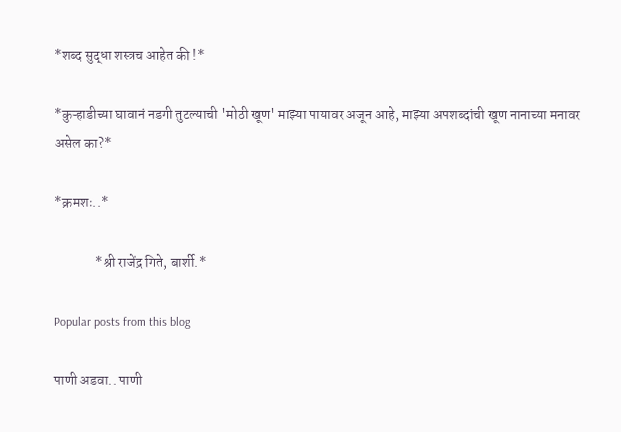*शब्द सुद्धा शस्त्रच आहेत की !*

*कुऱ्हाडीच्या घावानं नडगी तुटल्याची 'मोठी खूण' माझ्या पायावर अजून आहे, माझ्या अपशब्दांची खूण नानाच्या मनावर असेल का?*

*क्रमशः..*

               *श्री राजेंद्र गिते, बार्शी.*

Popular posts from this blog

पाणी अडवा.. पाणी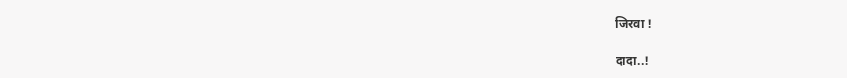जिरवा !

दादा..!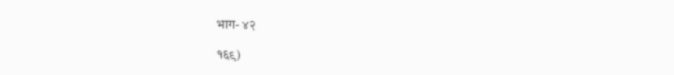भाग- ४२

१६९)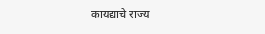कायद्याचे राज्य